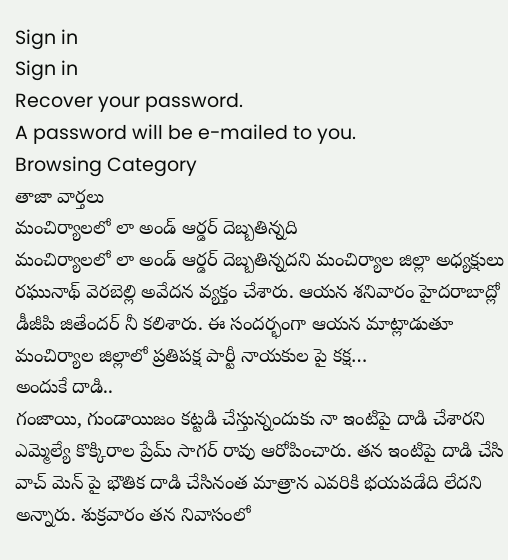Sign in
Sign in
Recover your password.
A password will be e-mailed to you.
Browsing Category
తాజా వార్తలు
మంచిర్యాలలో లా అండ్ ఆర్డర్ దెబ్బతిన్నది
మంచిర్యాలలో లా అండ్ ఆర్డర్ దెబ్బతిన్నదని మంచిర్యాల జిల్లా అధ్యక్షులు రఘునాథ్ వెరబెల్లి అవేదన వ్యక్తం చేశారు. ఆయన శనివారం హైదరాబాద్లో డీజీపి జితేందర్ నీ కలిశారు. ఈ సందర్భంగా ఆయన మాట్లాడుతూ మంచిర్యాల జిల్లాలో ప్రతిపక్ష పార్టీ నాయకుల పై కక్ష…
అందుకే దాడి..
గంజాయి, గుండాయిజం కట్టడి చేస్తున్నందుకు నా ఇంటిపై దాడి చేశారని ఎమ్మెల్యే కొక్కిరాల ప్రేమ్ సాగర్ రావు ఆరోపించారు. తన ఇంటిపై దాడి చేసి వాచ్ మెన్ పై భౌతిక దాడి చేసినంత మాత్రాన ఎవరికి భయపడేది లేదని అన్నారు. శుక్రవారం తన నివాసంలో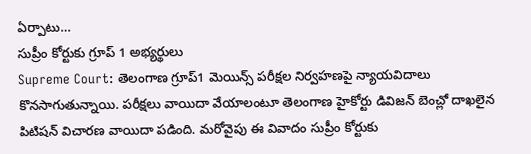ఏర్పాటు…
సుప్రీం కోర్టుకు గ్రూప్ 1 అభ్యర్థులు
Supreme Court: తెలంగాణ గ్రూప్1 మెయిన్స్ పరీక్షల నిర్వహణపై న్యాయవిదాలు కొనసాగుతున్నాయి. పరీక్షలు వాయిదా వేయాలంటూ తెలంగాణ హైకోర్టు డివిజన్ బెంచ్లో దాఖలైన పిటిషన్ విచారణ వాయిదా పడింది. మరోవైపు ఈ వివాదం సుప్రీం కోర్టుకు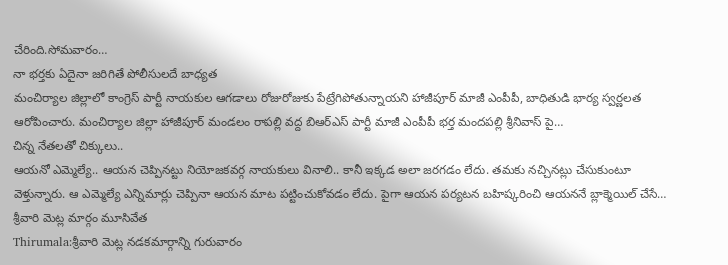చేరింది.సోమవారం…
నా భర్తకు ఏదైనా జరిగితే పోలీసులదే బాధ్యత
మంచిర్యాల జిల్లాలో కాంగ్రెస్ పార్టీ నాయకుల ఆగడాలు రోజురోజుకు పేట్రేగిపోతున్నాయని హాజీపూర్ మాజీ ఎంపీపీ, బాధితుడి భార్య స్వర్ణలత ఆరోపించారు. మంచిర్యాల జిల్లా హాజీపూర్ మండలం రాపల్లి వద్ద బిఆర్ఎస్ పార్టీ మాజీ ఎంపీపీ భర్త మందపల్లి శ్రీనివాస్ పై…
చిన్న నేతలతో చిక్కులు..
ఆయనో ఎమ్మెల్యే.. ఆయన చెప్పినట్టు నియోజకవర్గ నాయకులు వినాలి.. కానీ ఇక్కడ అలా జరగడం లేదు. తమకు నచ్చినట్లు చేసుకుంటూ వెళ్తున్నారు. ఆ ఎమ్మెల్యే ఎన్నిమార్లు చెప్పినా ఆయన మాట పట్టించుకోవడం లేదు. పైగా ఆయన పర్యటన బహిష్కరించి ఆయననే బ్లాక్మెయిల్ చేసే…
శ్రీవారి మెట్ల మార్గం మూసివేత
Thirumala:శ్రీవారి మెట్ల నడకమార్గాన్ని గురువారం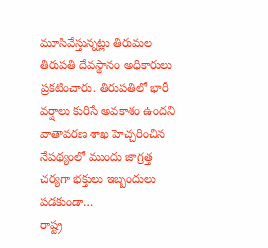మూసివేస్తున్నట్లు తిరుమల తిరుపతి దేవస్థానం అధికారులు ప్రకటించారు. తిరుపతిలో భారీ వర్షాలు కురిసే అవకాశం ఉందని వాతావరణ శాఖ హెచ్చరించిన నేపథ్యంలో ముందు జాగ్రత్త చర్యగా భక్తులు ఇబ్బందులు పడకుండా…
రాష్ట్ర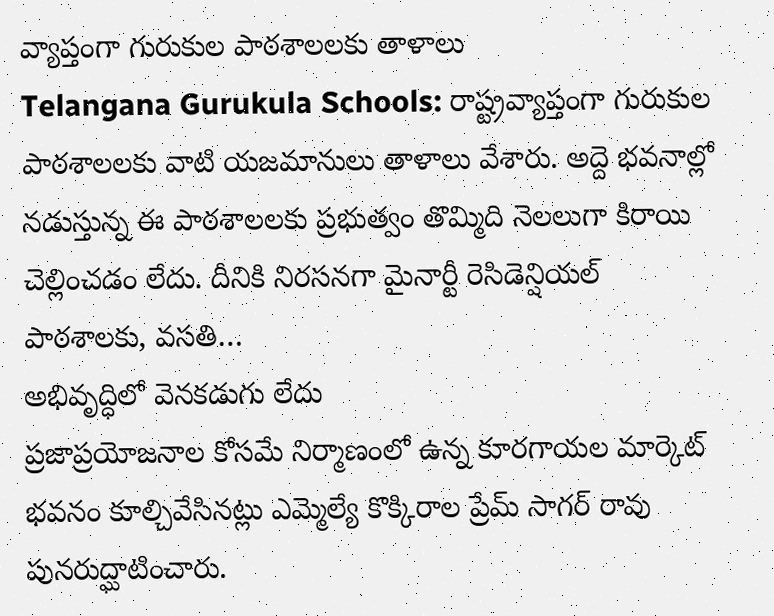వ్యాప్తంగా గురుకుల పాఠశాలలకు తాళాలు
Telangana Gurukula Schools: రాష్ట్రవ్యాప్తంగా గురుకుల పాఠశాలలకు వాటి యజమానులు తాళాలు వేశారు. అద్దె భవనాల్లో నడుస్తున్న ఈ పాఠశాలలకు ప్రభుత్వం తొమ్మిది నెలలుగా కిరాయి చెల్లించడం లేదు. దీనికి నిరసనగా మైనార్టీ రెసిడెన్షియల్ పాఠశాలకు, వసతి…
అభివృద్ధిలో వెనకడుగు లేదు
ప్రజాప్రయోజనాల కోసమే నిర్మాణంలో ఉన్న కూరగాయల మార్కెట్ భవనం కూల్చివేసినట్లు ఎమ్మెల్యే కొక్కిరాల ప్రేమ్ సాగర్ రావు పునరుద్ఘాటించారు.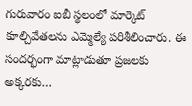గురువారం ఐబీ స్థలంలో మార్కెట్ కూల్చివేతలను ఎమ్మెల్యే పరిశీలించారు. ఈ సందర్భంగా మాట్లాడుతూ ప్రజలకు అక్కరకు…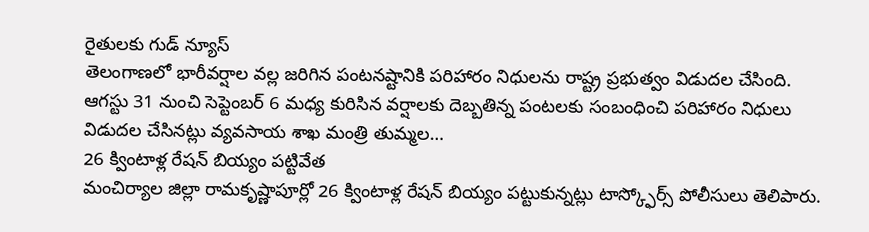రైతులకు గుడ్ న్యూస్
తెలంగాణలో భారీవర్షాల వల్ల జరిగిన పంటనష్టానికి పరిహారం నిధులను రాష్ట్ర ప్రభుత్వం విడుదల చేసింది. ఆగస్టు 31 నుంచి సెప్టెంబర్ 6 మధ్య కురిసిన వర్షాలకు దెబ్బతిన్న పంటలకు సంబంధించి పరిహారం నిధులు విడుదల చేసినట్లు వ్యవసాయ శాఖ మంత్రి తుమ్మల…
26 క్వింటాళ్ల రేషన్ బియ్యం పట్టివేత
మంచిర్యాల జిల్లా రామకృష్ణాపూర్లో 26 క్వింటాళ్ల రేషన్ బియ్యం పట్టుకున్నట్లు టాస్క్ఫోర్స్ పోలీసులు తెలిపారు.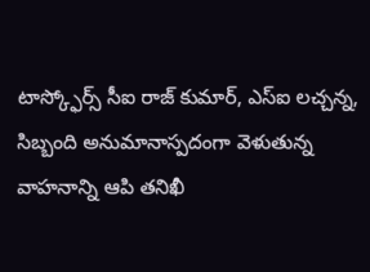టాస్క్ఫోర్స్ సీఐ రాజ్ కుమార్, ఎస్ఐ లచ్చన్న, సిబ్బంది అనుమానాస్పదంగా వెళుతున్న వాహనాన్ని ఆపి తనిఖీ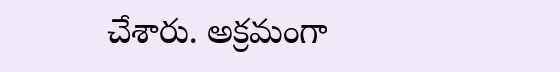చేశారు. అక్రమంగా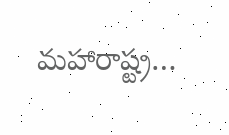మహారాష్ట్ర…